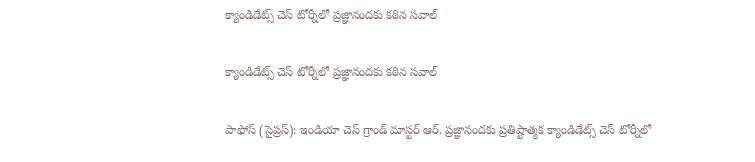క్యాండిడేట్స్‌‌‌‌ చెస్‌‌‌‌ టోర్నీలో ప్రజ్ఞానందకు కఠిన సవాల్‌‌‌‌

క్యాండిడేట్స్‌‌‌‌ చెస్‌‌‌‌ టోర్నీలో ప్రజ్ఞానందకు కఠిన సవాల్‌‌‌‌

పాఫోస్‌‌‌‌ (సైప్రస్‌‌‌‌): ఇండియా చెస్‌‌‌‌ గ్రాండ్‌‌‌‌ మాస్టర్‌‌‌‌ ఆర్‌‌‌‌. ప్రజ్ఞానందకు ప్రతిష్టాత్మక క్యాండిడేట్స్‌‌‌‌ చెస్‌‌‌‌ టోర్నీలో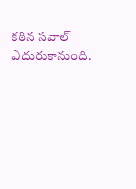కఠిన సవాల్‌‌‌‌ ఎదురుకానుంది.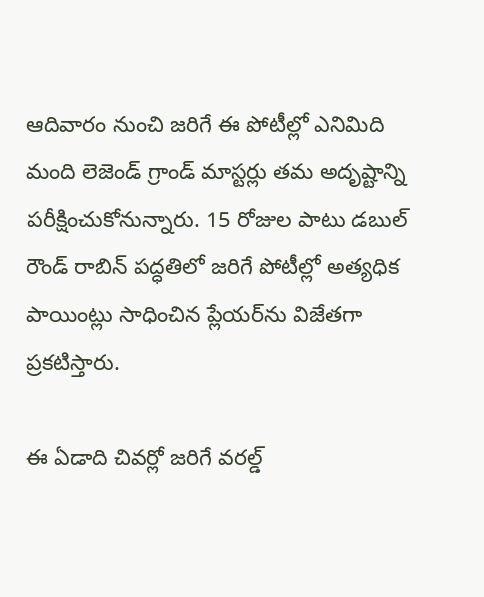ఆదివారం నుంచి జరిగే ఈ పోటీల్లో ఎనిమిది మంది లెజెండ్‌‌‌‌ గ్రాండ్‌‌‌‌ మాస్టర్లు తమ అదృష్టాన్ని పరీక్షించుకోనున్నారు. 15 రోజుల పాటు డబుల్‌‌‌‌ రౌండ్‌‌‌‌ రాబిన్‌‌‌‌ పద్ధతిలో జరిగే పోటీల్లో అత్యధిక పాయింట్లు సాధించిన ప్లేయర్‌‌‌‌ను విజేతగా ప్రకటిస్తారు.

ఈ ఏడాది చివర్లో జరిగే వరల్డ్‌‌‌‌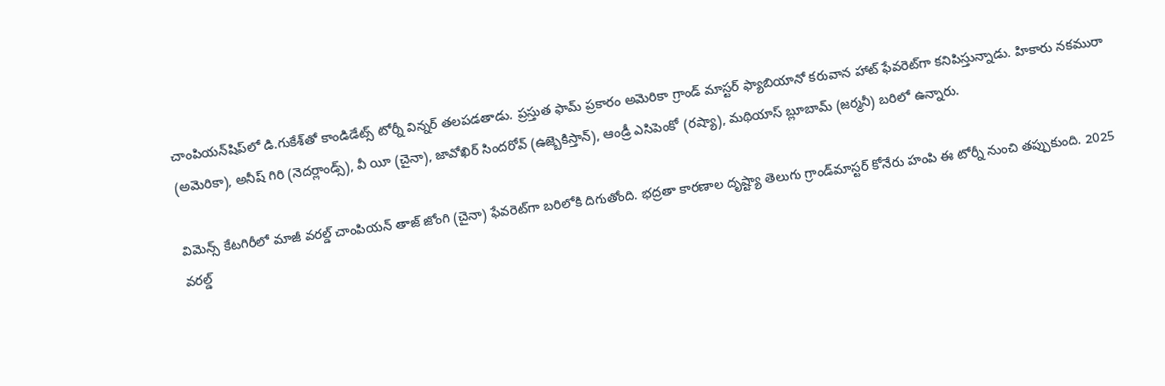చాంపియన్‌‌‌‌షిప్‌‌‌‌లో డి.గుకేశ్‌‌‌‌తో కాండిడేట్స్‌‌‌‌ టోర్నీ విన్నర్‌‌‌‌ తలపడతాడు. ప్రస్తుత ఫామ్‌‌‌‌ ప్రకారం అమెరికా గ్రాండ్‌‌‌‌ మాస్టర్‌‌‌‌ ఫ్యాబియానో కరువాన హాట్‌‌‌‌ ఫేవరెట్‌‌‌‌గా కనిపిస్తున్నాడు. హికారు నకమురా (అమెరికా), అనీష్‌‌‌‌ గిరి (నెదర్లాండ్స్‌‌‌‌), వీ యీ (చైనా), జావోఖిర్‌‌‌‌ సిందరోవ్‌‌‌‌ (ఉజ్బెకిస్తాన్‌‌‌‌), ఆండ్రీ ఎసిపెంకో (రష్యా), మథియాస్‌‌‌‌ బ్లూబామ్‌‌‌‌ (జర్మనీ) బరిలో ఉన్నారు.

విమెన్స్‌‌‌‌ కేటగిరీలో మాజీ వరల్డ్‌‌‌‌ చాంపియన్‌‌‌‌ తాజ్‌‌‌‌ జోంగి (చైనా) ఫేవరెట్‌‌‌‌గా బరిలోకి దిగుతోంది. భద్రతా కారణాల దృష్ట్యా తెలుగు గ్రాండ్‌‌‌‌మాస్టర్‌‌‌‌ కోనేరు హంపి ఈ టోర్నీ నుంచి తప్పుకుంది. 2025 వరల్డ్‌‌‌‌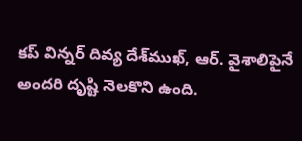కప్‌‌‌‌ విన్నర్‌‌‌‌ దివ్య దేశ్‌‌‌‌ముఖ్‌‌‌‌, ఆర్. వైశాలిపైనే అందరి దృష్టి నెలకొని ఉంది.